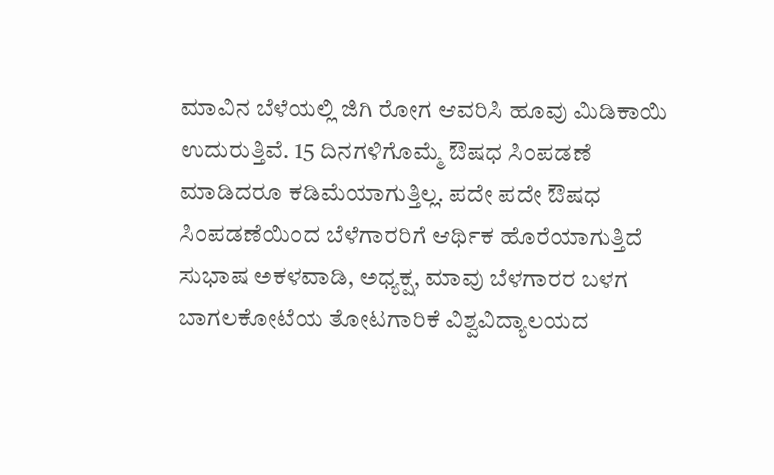ಮಾವಿನ ಬೆಳೆಯಲ್ಲಿ ಜಿಗಿ ರೋಗ ಆವರಿಸಿ ಹೂವು ಮಿಡಿಕಾಯಿ ಉದುರುತ್ತಿವೆ. 15 ದಿನಗಳಿಗೊಮ್ಮೆ ಔಷಧ ಸಿಂಪಡಣೆ ಮಾಡಿದರೂ ಕಡಿಮೆಯಾಗುತ್ತಿಲ್ಲ. ಪದೇ ಪದೇ ಔಷಧ ಸಿಂಪಡಣೆಯಿಂದ ಬೆಳೆಗಾರರಿಗೆ ಆರ್ಥಿಕ ಹೊರೆಯಾಗುತ್ತಿದೆ
ಸುಭಾಷ ಅಕಳವಾಡಿ, ಅಧ್ಯಕ್ಷ, ಮಾವು ಬೆಳಗಾರರ ಬಳಗ
ಬಾಗಲಕೋಟೆಯ ತೋಟಗಾರಿಕೆ ವಿಶ್ವವಿದ್ಯಾಲಯದ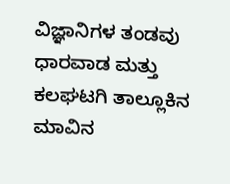ವಿಜ್ಞಾನಿಗಳ ತಂಡವು ಧಾರವಾಡ ಮತ್ತು ಕಲಘಟಗಿ ತಾಲ್ಲೂಕಿನ ಮಾವಿನ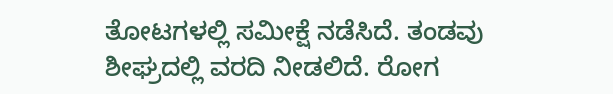ತೋಟಗಳಲ್ಲಿ ಸಮೀಕ್ಷೆ ನಡೆಸಿದೆ. ತಂಡವು ಶೀಘ್ರದಲ್ಲಿ ವರದಿ ನೀಡಲಿದೆ. ರೋಗ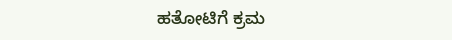ಹತೋಟಿಗೆ ಕ್ರಮ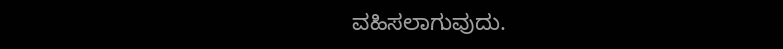ವಹಿಸಲಾಗುವುದು.